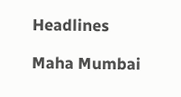Headlines

Maha Mumbai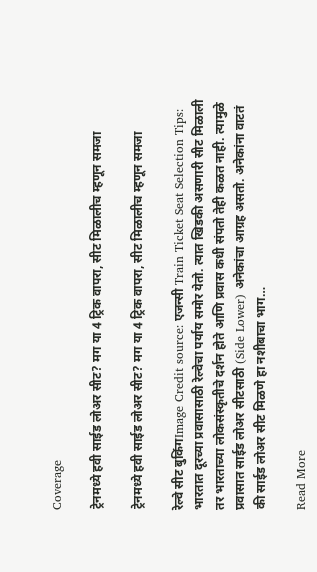Coverage

ट्रेनमध्ये हवी साईड लोअर सीट? मग या 4 ट्रिक वापरा, सीट मिळालीच म्हणून समजा

ट्रेनमध्ये हवी साईड लोअर सीट? मग या 4 ट्रिक वापरा, सीट मिळालीच म्हणून समजा

रेल्वे सीट बुकिंगImage Credit source: एजन्सी Train Ticket Seat Selection Tips: भारतात दूरच्या प्रवासासाठी रेल्वेचा पर्याय समोर येतो. त्यात खिडकी असणारी सीट मिळाली तर भारताच्या लोकसंस्कृतीचे दर्शन होते आणि प्रवास कधी संपतो तेही कळत नाही. त्यामुळे प्रवासात साईड लोअर सीटसाठी (Side Lower) अनेकांचा आग्रह असतो. अनेकांना वाटतं की साईड लोअर सीट मिळणे हा नशीबाचा भाग…

Read More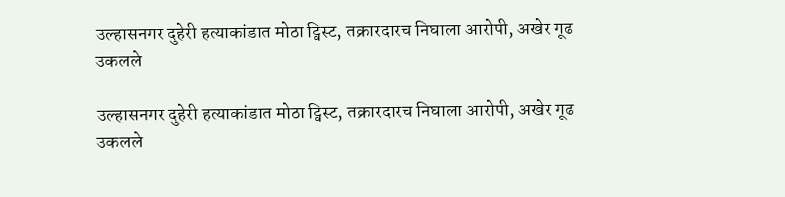उल्हासनगर दुहेरी हत्याकांडात मोठा ट्विस्ट, तक्रारदारच निघाला आरोपी, अखेर गूढ उकलले

उल्हासनगर दुहेरी हत्याकांडात मोठा ट्विस्ट, तक्रारदारच निघाला आरोपी, अखेर गूढ उकलले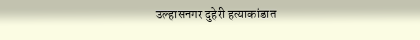उल्हासनगर दुहेरी हत्याकांडात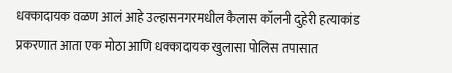धक्कादायक वळण आलं आहे उल्हासनगरमधील कैलास कॉलनी दुहेरी हत्याकांड प्रकरणात आता एक मोठा आणि धक्कादायक खुलासा पोलिस तपासात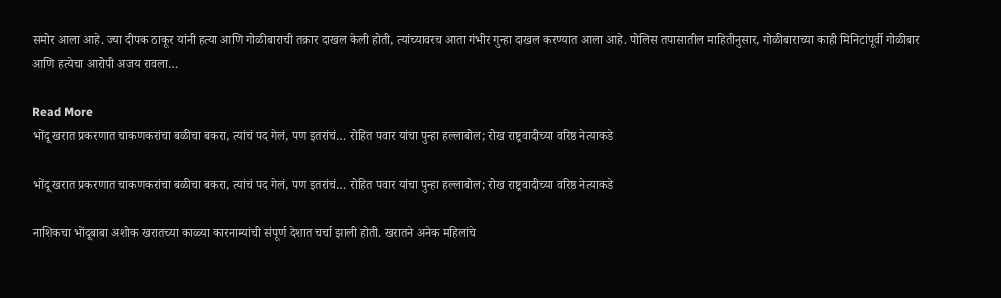समोर आला आहे. ज्या दीपक ठाकूर यांनी हत्या आणि गोळीबाराची तक्रार दाखल केली होती, त्यांच्यावरच आता गंभीर गुन्हा दाखल करण्यात आला आहे. पोलिस तपासातील माहितीनुसार, गोळीबाराच्या काही मिनिटांपूर्वी गोळीबार आणि हत्येचा आरोपी अजय रावला…

Read More
भोंदू खरात प्रकरणात चाकणकरांचा बळीचा बकरा, त्यांचं पद गेलं, पण इतरांचं… रोहित पवार यांचा पुन्हा हल्लाबोल; रोख राष्ट्रवादीच्या वरिष्ठ नेत्याकडे

भोंदू खरात प्रकरणात चाकणकरांचा बळीचा बकरा, त्यांचं पद गेलं, पण इतरांचं… रोहित पवार यांचा पुन्हा हल्लाबोल; रोख राष्ट्रवादीच्या वरिष्ठ नेत्याकडे

नाशिकचा भोंदूबाबा अशोक खरातच्या काळ्या कारनाम्यांची संपूर्ण देशात चर्चा झाली होती. खरातने अनेक महिलांचे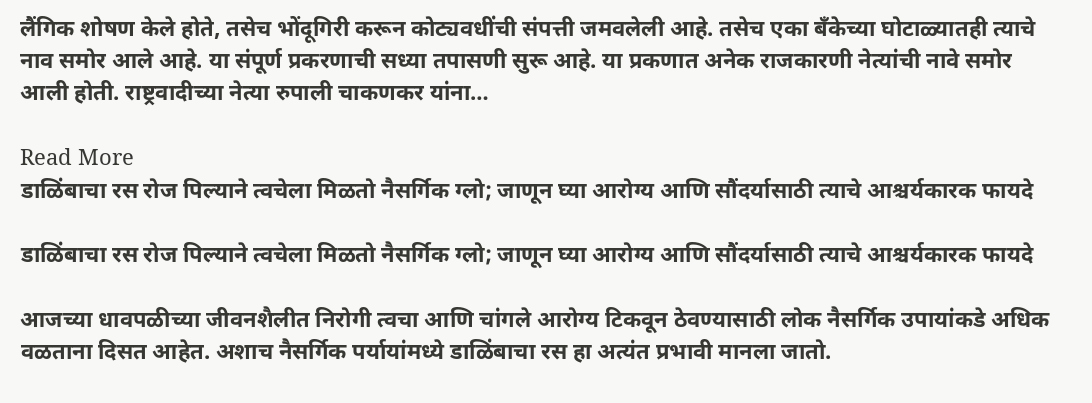लैंगिक शोषण केले होते, तसेच भोंदूगिरी करून कोट्यवधींची संपत्ती जमवलेली आहे. तसेच एका बँकेच्या घोटाळ्यातही त्याचे नाव समोर आले आहे. या संपूर्ण प्रकरणाची सध्या तपासणी सुरू आहे. या प्रकणात अनेक राजकारणी नेत्यांची नावे समोर आली होती. राष्ट्रवादीच्या नेत्या रुपाली चाकणकर यांना…

Read More
डाळिंबाचा रस रोज पिल्याने त्वचेला मिळतो नैसर्गिक ग्लो; जाणून घ्या आरोग्य आणि सौंदर्यासाठी त्याचे आश्चर्यकारक फायदे

डाळिंबाचा रस रोज पिल्याने त्वचेला मिळतो नैसर्गिक ग्लो; जाणून घ्या आरोग्य आणि सौंदर्यासाठी त्याचे आश्चर्यकारक फायदे

आजच्या धावपळीच्या जीवनशैलीत निरोगी त्वचा आणि चांगले आरोग्य टिकवून ठेवण्यासाठी लोक नैसर्गिक उपायांकडे अधिक वळताना दिसत आहेत. अशाच नैसर्गिक पर्यायांमध्ये डाळिंबाचा रस हा अत्यंत प्रभावी मानला जातो.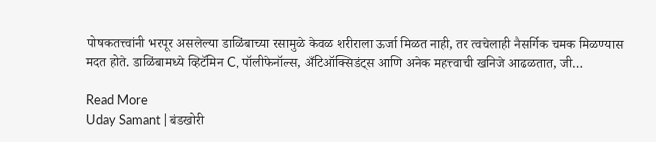पोषकतत्त्वांनी भरपूर असलेल्या डाळिंबाच्या रसामुळे केवळ शरीराला ऊर्जा मिळत नाही, तर त्वचेलाही नैसर्गिक चमक मिळण्यास मदत होते. डाळिंबामध्ये व्हिटॅमिन C, पॉलीफेनॉल्स, अँटिऑक्सिडंट्स आणि अनेक महत्त्वाची खनिजे आढळतात, जी…

Read More
Uday Samant | बंडखोरी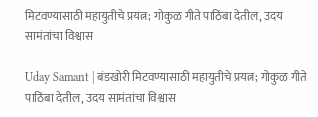मिटवण्यासाठी महायुतीचे प्रयत्न; गोकुळ गीते पाठिंबा देतील, उदय सामंतांचा विश्वास

Uday Samant | बंडखोरी मिटवण्यासाठी महायुतीचे प्रयत्न; गोकुळ गीते पाठिंबा देतील, उदय सामंतांचा विश्वास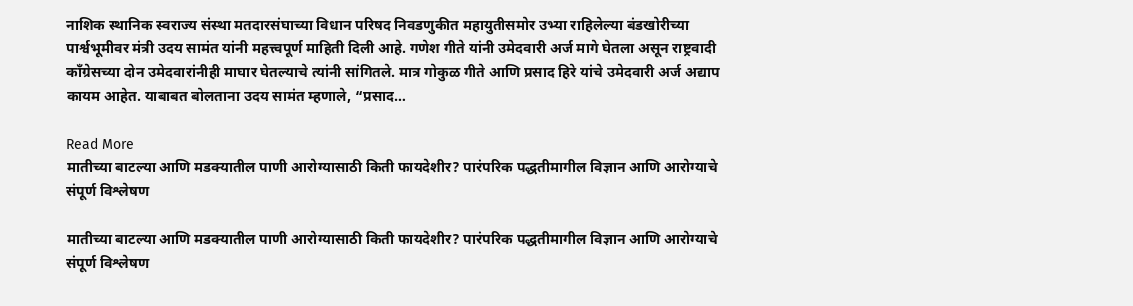नाशिक स्थानिक स्वराज्य संस्था मतदारसंघाच्या विधान परिषद निवडणुकीत महायुतीसमोर उभ्या राहिलेल्या बंडखोरीच्या पार्श्वभूमीवर मंत्री उदय सामंत यांनी महत्त्वपूर्ण माहिती दिली आहे. गणेश गीते यांनी उमेदवारी अर्ज मागे घेतला असून राष्ट्रवादी काँग्रेसच्या दोन उमेदवारांनीही माघार घेतल्याचे त्यांनी सांगितले. मात्र गोकुळ गीते आणि प्रसाद हिरे यांचे उमेदवारी अर्ज अद्याप कायम आहेत. याबाबत बोलताना उदय सामंत म्हणाले, “प्रसाद…

Read More
मातीच्या बाटल्या आणि मडक्यातील पाणी आरोग्यासाठी किती फायदेशीर? पारंपरिक पद्धतीमागील विज्ञान आणि आरोग्याचे संपूर्ण विश्लेषण

मातीच्या बाटल्या आणि मडक्यातील पाणी आरोग्यासाठी किती फायदेशीर? पारंपरिक पद्धतीमागील विज्ञान आणि आरोग्याचे संपूर्ण विश्लेषण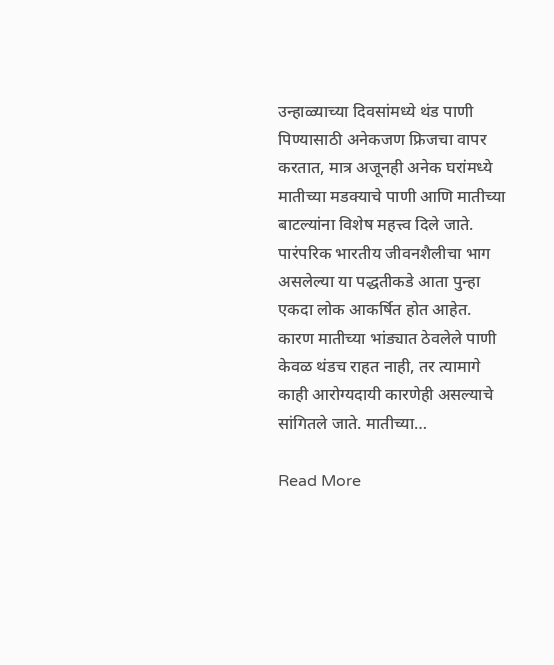उन्हाळ्याच्या दिवसांमध्ये थंड पाणी पिण्यासाठी अनेकजण फ्रिजचा वापर करतात, मात्र अजूनही अनेक घरांमध्ये मातीच्या मडक्याचे पाणी आणि मातीच्या बाटल्यांना विशेष महत्त्व दिले जाते. पारंपरिक भारतीय जीवनशैलीचा भाग असलेल्या या पद्धतीकडे आता पुन्हा एकदा लोक आकर्षित होत आहेत. कारण मातीच्या भांड्यात ठेवलेले पाणी केवळ थंडच राहत नाही, तर त्यामागे काही आरोग्यदायी कारणेही असल्याचे सांगितले जाते. मातीच्या…

Read More